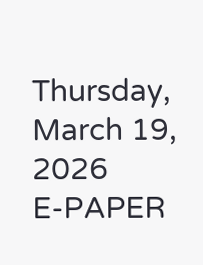Thursday, March 19, 2026
E-PAPER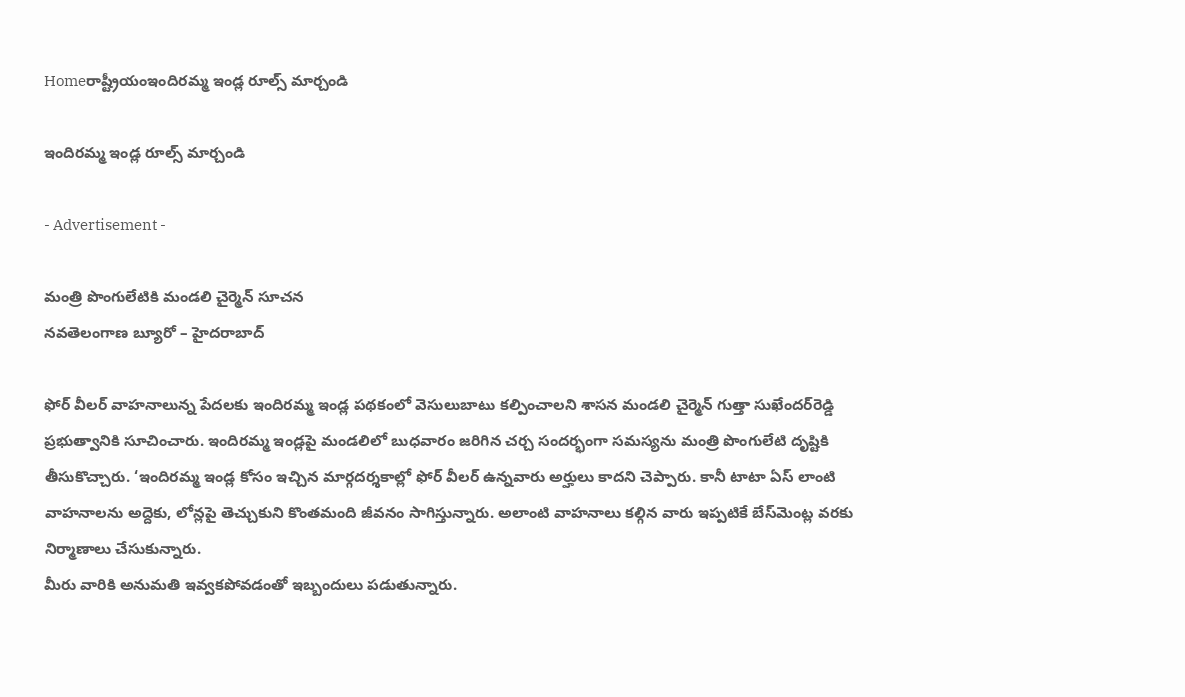Homeరాష్ట్రీయంఇందిరమ్మ ఇండ్ల రూల్స్‌ మార్చండి

ఇందిరమ్మ ఇండ్ల రూల్స్‌ మార్చండి

- Advertisement -

మంత్రి పొంగులేటికి మండలి చైర్మెన్‌ సూచన
నవతెలంగాణ బ్యూరో – హైదరాబాద్‌

ఫోర్‌ వీలర్‌ వాహనాలున్న పేదలకు ఇందిరమ్మ ఇండ్ల పథకంలో వెసులుబాటు కల్పించాలని శాసన మండలి చైర్మెన్‌ గుత్తా సుఖేందర్‌రెడ్డి ప్రభుత్వానికి సూచించారు. ఇందిరమ్మ ఇండ్లపై మండలిలో బుధవారం జరిగిన చర్చ సందర్భంగా సమస్యను మంత్రి పొంగులేటి దృష్టికి తీసుకొచ్చారు. ‘ఇందిరమ్మ ఇండ్ల కోసం ఇచ్చిన మార్గదర్శకాల్లో ఫోర్‌ వీలర్‌ ఉన్నవారు అర్హులు కాదని చెప్పారు. కానీ టాటా ఏస్‌ లాంటి వాహనాలను అద్దెకు, లోన్లపై తెచ్చుకుని కొంతమంది జీవనం సాగిస్తున్నారు. అలాంటి వాహనాలు కల్గిన వారు ఇప్పటికే బేస్‌మెంట్ల వరకు నిర్మాణాలు చేసుకున్నారు.
మీరు వారికి అనుమతి ఇవ్వకపోవడంతో ఇబ్బందులు పడుతున్నారు.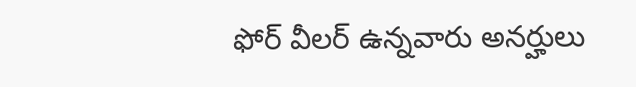ఫోర్‌ వీలర్‌ ఉన్నవారు అనర్హులు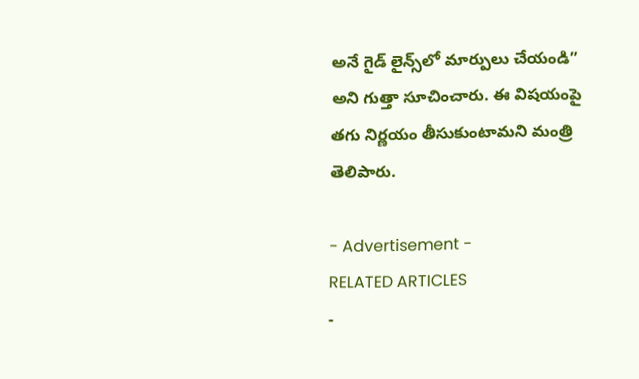అనే గైడ్‌ లైన్స్‌లో మార్పులు చేయండి” అని గుత్తా సూచించారు. ఈ విషయంపై తగు నిర్ణయం తీసుకుంటామని మంత్రి తెలిపారు.

- Advertisement -
RELATED ARTICLES
-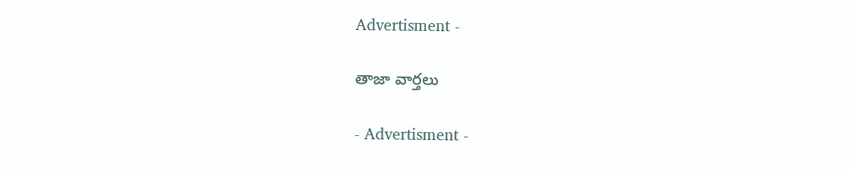Advertisment -

తాజా వార్తలు

- Advertisment -